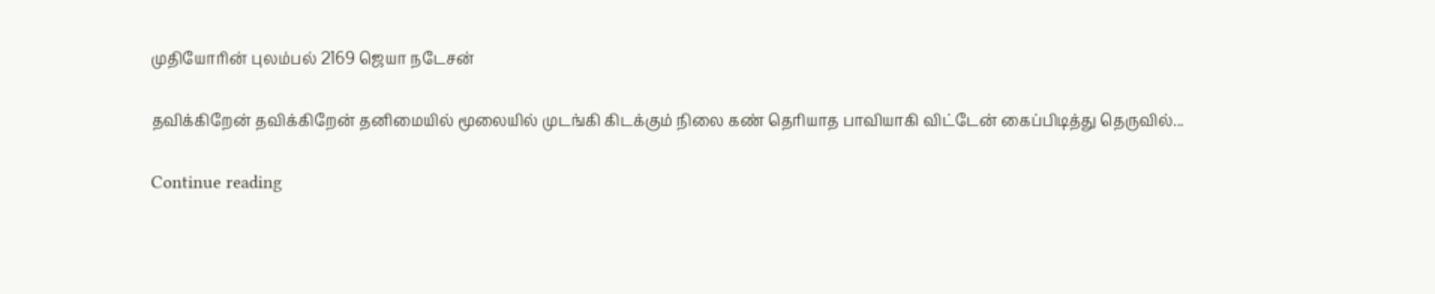முதியோரின் புலம்பல் 2169 ஜெயா நடேசன்

தவிக்கிறேன் தவிக்கிறேன் தனிமையில் மூலையில் முடங்கி கிடக்கும் நிலை கண் தெரியாத பாவியாகி விட்டேன் கைப்பிடித்து தெருவில்...

Continue reading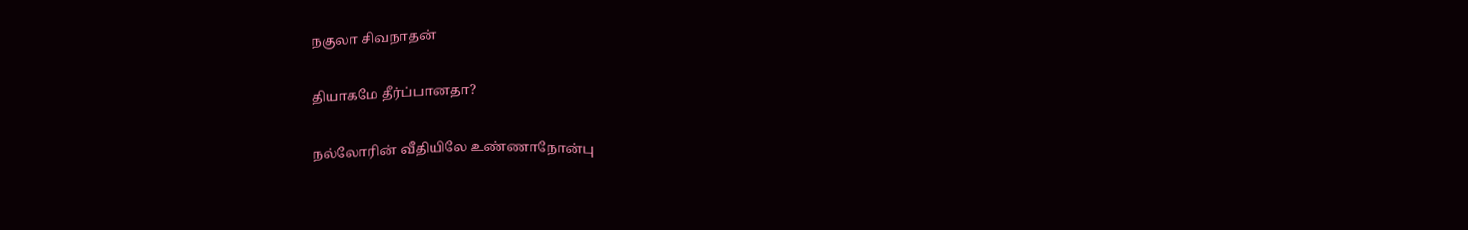நகுலா சிவநாதன்

தியாகமே தீர்ப்பானதா?

நல்லோரின் வீதியிலே உண்ணாநோன்பு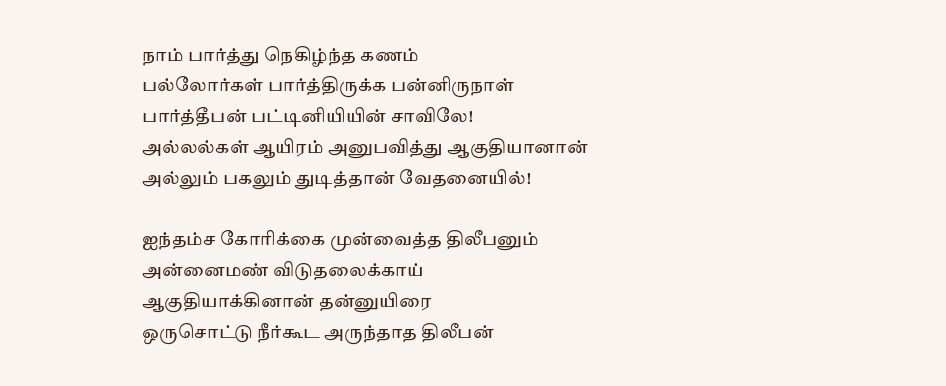நாம் பார்த்து நெகிழ்ந்த கணம்
பல்லோர்கள் பார்த்திருக்க பன்னிருநாள்
பார்த்தீபன் பட்டினியியின் சாவிலே!
அல்லல்கள் ஆயிரம் அனுபவித்து ஆகுதியானான்
அல்லும் பகலும் துடித்தான் வேதனையில்!

ஐந்தம்ச கோரிக்கை முன்வைத்த திலீபனும்
அன்னைமண் விடுதலைக்காய்
ஆகுதியாக்கினான் தன்னுயிரை
ஒருசொட்டு நீர்கூட அருந்தாத திலீபன்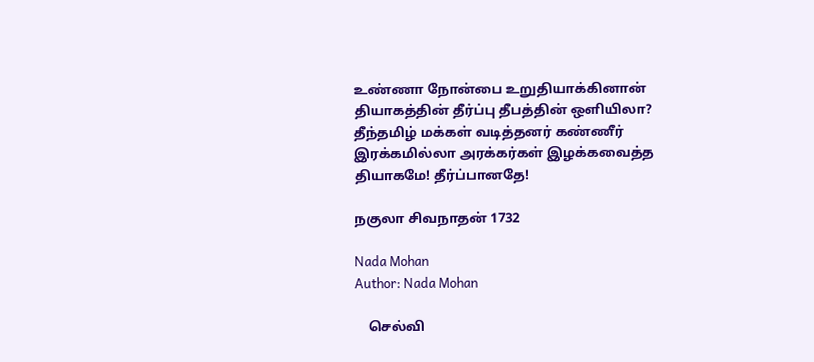உண்ணா நோன்பை உறுதியாக்கினான்
தியாகத்தின் தீர்ப்பு தீபத்தின் ஒளியிலா?
தீந்தமிழ் மக்கள் வடித்தனர் கண்ணீர்
இரக்கமில்லா அரக்கர்கள் இழக்கவைத்த
தியாகமே! தீர்ப்பானதே!

நகுலா சிவநாதன் 1732

Nada Mohan
Author: Nada Mohan

    செல்வி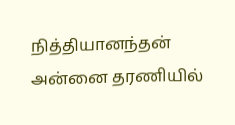நித்தியானந்தன் அன்னை தரணியில்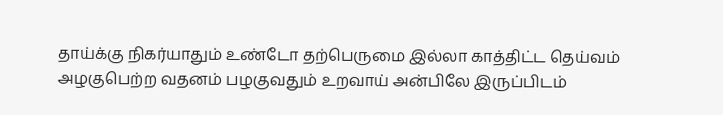தாய்க்கு நிகர்யாதும் உண்டோ தற்பெருமை இல்லா காத்திட்ட தெய்வம் அழகுபெற்ற வதனம் பழகுவதும் உறவாய் அன்பிலே இருப்பிடம்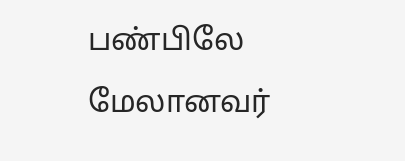பண்பிலே மேலானவர்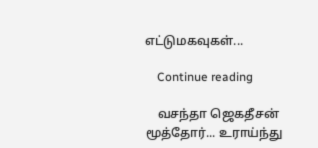எட்டுமகவுகள்...

    Continue reading

    வசந்தா ஜெகதீசன் மூத்தோர்... உராய்ந்து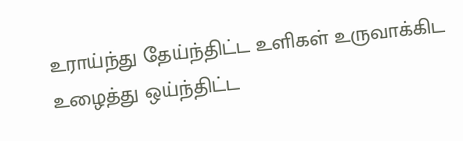உராய்ந்து தேய்ந்திட்ட உளிகள் உருவாக்கிட உழைத்து ஒய்ந்திட்ட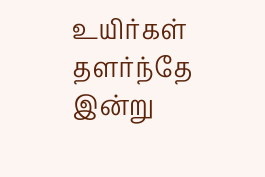உயிர்கள் தளர்ந்தே இன்று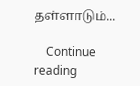தள்ளாடும்...

    Continue reading